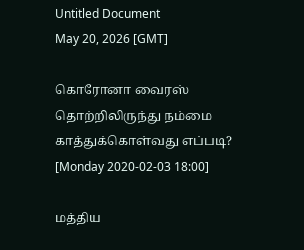Untitled Document
May 20, 2026 [GMT]

கொரோனா வைரஸ் தொற்றிலிருந்து நம்மை காத்துக்கொள்வது எப்படி?
[Monday 2020-02-03 18:00]

மத்திய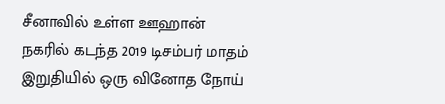சீனாவில் உள்ள ஊஹான் நகரில் கடந்த 2019 டிசம்பர் மாதம் இறுதியில் ஒரு வினோத நோய்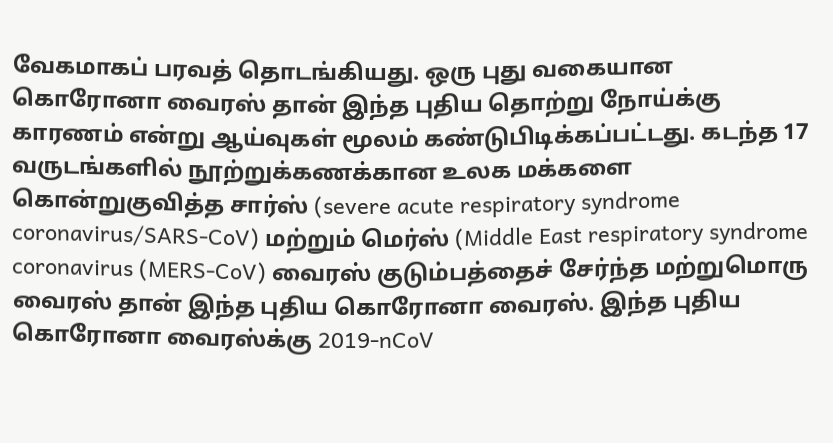வேகமாகப் பரவத் தொடங்கியது. ஒரு புது வகையான கொரோனா வைரஸ் தான் இந்த புதிய தொற்று நோய்க்கு காரணம் என்று ஆய்வுகள் மூலம் கண்டுபிடிக்கப்பட்டது. கடந்த 17 வருடங்களில் நூற்றுக்கணக்கான உலக மக்களை கொன்றுகுவித்த சார்ஸ் (severe acute respiratory syndrome coronavirus/SARS-CoV) மற்றும் மெர்ஸ் (Middle East respiratory syndrome coronavirus (MERS-CoV) வைரஸ் குடும்பத்தைச் சேர்ந்த மற்றுமொரு வைரஸ் தான் இந்த புதிய கொரோனா வைரஸ். இந்த புதிய கொரோனா வைரஸ்க்கு 2019-nCoV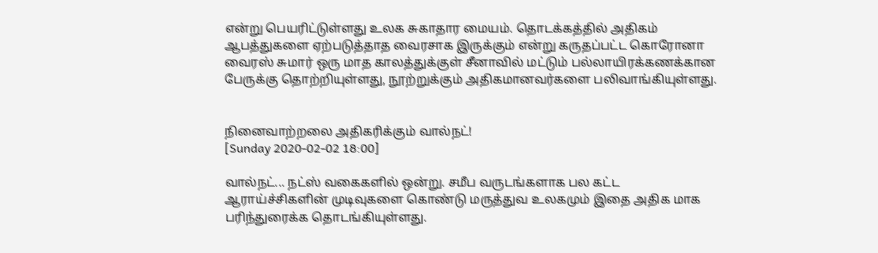என்று பெயரிட்டுள்ளது உலக சுகாதார மையம். தொடக்கத்தில் அதிகம் ஆபத்துகளை ஏற்படுத்தாத வைரசாக இருக்கும் என்று கருதப்பட்ட கொரோனா வைரஸ் சுமார் ஒரு மாத காலத்துக்குள் சீனாவில் மட்டும் பல்லாயிரக்கணக்கான பேருக்கு தொற்றியுள்ளது, நூற்றுக்கும் அதிகமானவர்களை பலிவாங்கியுள்ளது.


நினைவாற்றலை அதிகரிக்கும் வால்நட்!
[Sunday 2020-02-02 18:00]

வால்நட்... நட்ஸ் வகைகளில் ஒன்று. சமீப வருடங்களாக பல கட்ட ஆராய்ச்சிகளின் முடிவுகளை கொண்டு மருத்துவ உலகமும் இதை அதிக மாக பரிந்துரைக்க தொடங்கியுள்ளது.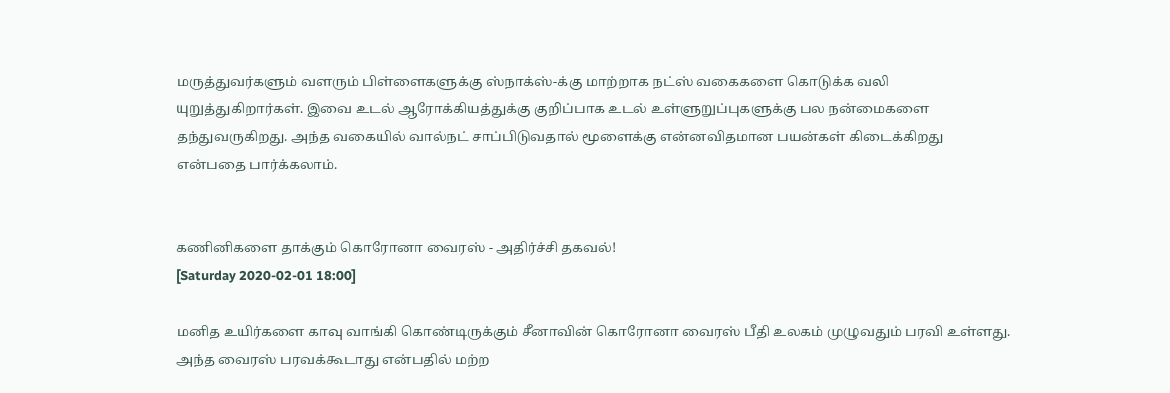மருத்துவர்களும் வளரும் பிள்ளைகளுக்கு ஸ்நாக்ஸ்-க்கு மாற்றாக நட்ஸ் வகைகளை கொடுக்க வலி யுறுத்துகிறார்கள். இவை உடல் ஆரோக்கியத்துக்கு குறிப்பாக உடல் உள்ளுறுப்புகளுக்கு பல நன்மைகளை தந்துவருகிறது. அந்த வகையில் வால்நட் சாப்பிடுவதால் மூளைக்கு என்னவிதமான பயன்கள் கிடைக்கிறது என்பதை பார்க்கலாம்.


கணினிகளை தாக்கும் கொரோனா வைரஸ் - அதிர்ச்சி தகவல்!
[Saturday 2020-02-01 18:00]

மனித உயிர்களை காவு வாங்கி கொண்டிருக்கும் சீனாவின் கொரோனா வைரஸ் பீதி உலகம் முழுவதும் பரவி உள்ளது. அந்த வைரஸ் பரவக்கூடாது என்பதில் மற்ற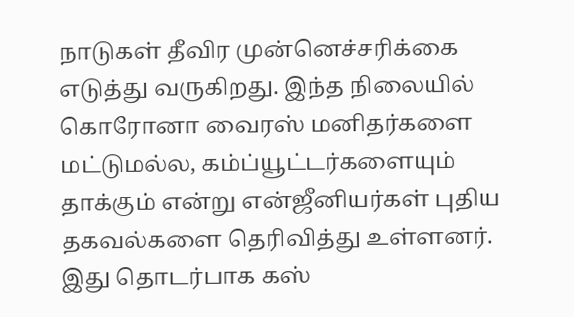நாடுகள் தீவிர முன்னெச்சரிக்கை எடுத்து வருகிறது. இந்த நிலையில் கொரோனா வைரஸ் மனிதர்களை மட்டுமல்ல, கம்ப்யூட்டர்களையும் தாக்கும் என்று என்ஜீனியர்கள் புதிய தகவல்களை தெரிவித்து உள்ளனர். இது தொடர்பாக கஸ்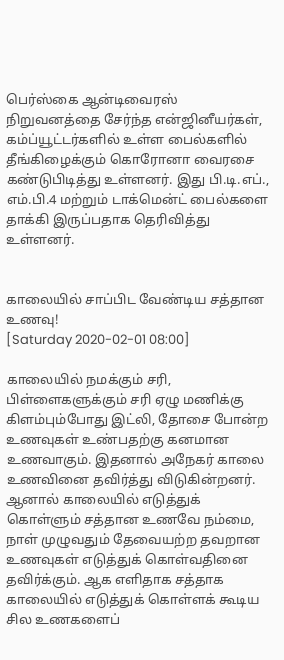பெர்ஸ்கை ஆன்டிவைரஸ் நிறுவனத்தை சேர்ந்த என்ஜினீயர்கள், கம்ப்யூட்டர்களில் உள்ள பைல்களில் தீங்கிழைக்கும் கொரோனா வைரசை கண்டுபிடித்து உள்ளனர். இது பி.டி.எப்., எம்.பி.4 மற்றும் டாக்மென்ட் பைல்களை தாக்கி இருப்பதாக தெரிவித்து உள்ளனர்.


காலையில் சாப்பிட வேண்டிய சத்தான உணவு!
[Saturday 2020-02-01 08:00]

காலையில் நமக்கும் சரி, பிள்ளைகளுக்கும் சரி ஏழு மணிக்கு கிளம்பும்போது இட்லி, தோசை போன்ற உணவுகள் உண்பதற்கு கனமான உணவாகும். இதனால் அநேகர் காலை உணவினை தவிர்த்து விடுகின்றனர். ஆனால் காலையில் எடுத்துக் கொள்ளும் சத்தான உணவே நம்மை, நாள் முழுவதும் தேவையற்ற தவறான உணவுகள் எடுத்துக் கொள்வதினை தவிர்க்கும். ஆக எளிதாக சத்தாக காலையில் எடுத்துக் கொள்ளக் கூடிய சில உணகளைப்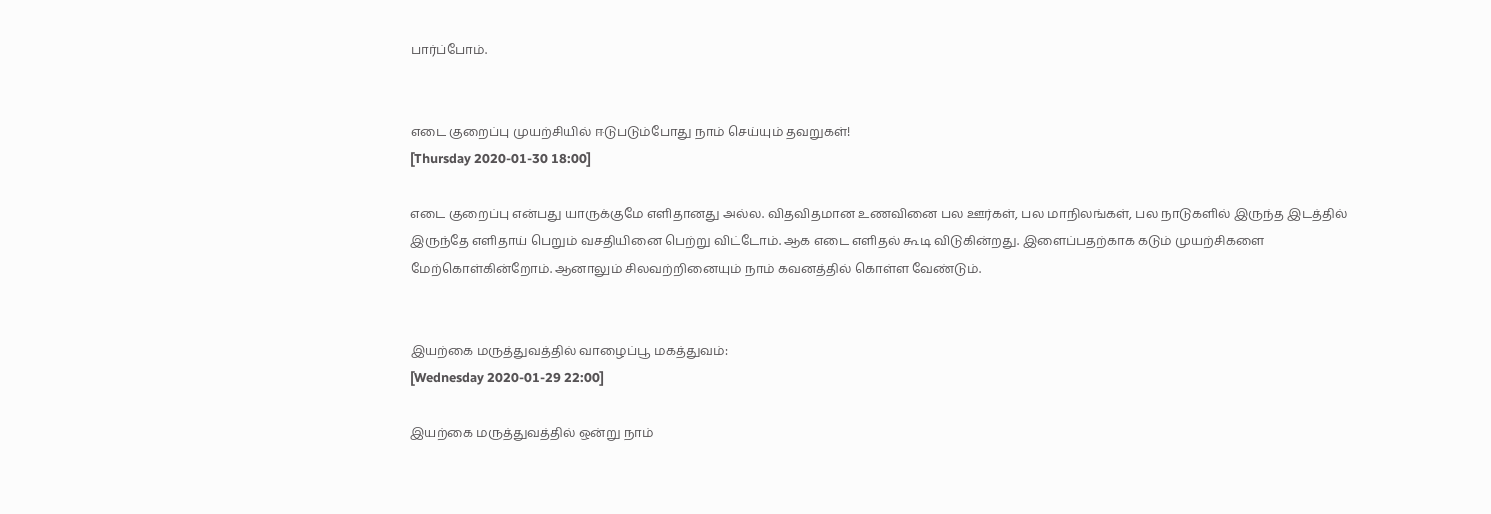பார்ப்போம்.


எடை குறைப்பு முயற்சியில் ஈடுபடும்போது நாம் செய்யும் தவறுகள்!
[Thursday 2020-01-30 18:00]

எடை குறைப்பு என்பது யாருக்குமே எளிதானது அல்ல. விதவிதமான உணவினை பல ஊர்கள், பல மாநிலங்கள், பல நாடுகளில் இருந்த இடத்தில் இருந்தே எளிதாய் பெறும் வசதியினை பெற்று விட்டோம். ஆக எடை எளிதல் கூடி விடுகின்றது. இளைப்பதற்காக கடும் முயற்சிகளை மேற்கொள்கின்றோம். ஆனாலும் சிலவற்றினையும் நாம் கவனத்தில் கொள்ள வேண்டும்.


இயற்கை மருத்துவத்தில் வாழைப்பூ மகத்துவம்:
[Wednesday 2020-01-29 22:00]

இயற்கை மருத்துவத்தில் ஒன்று நாம்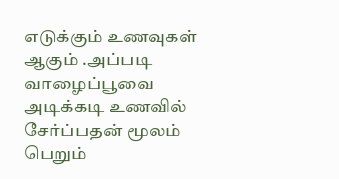எடுக்கும் உணவுகள் ஆகும் .அப்படி வாழைப்பூவை அடிக்கடி உணவில் சேர்ப்பதன் மூலம் பெறும்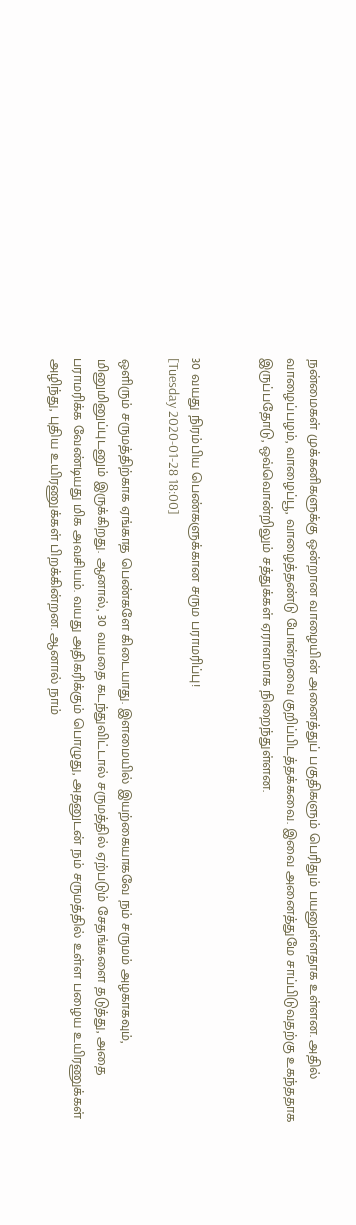நன்மைகள் முக்கனிகளுக்கு ஒன்றான வாழையின் அனைத்துப் பகுதிகளும் பெரிதும் பயனுள்ளதாக உள்ளன. அதில் வாழைப்பழம், வாழைப்பூ, வாழைத்தண்டு போன்றவை குறிப்பிடத்தக்கவை. இவை அனைத்துமே சாப்பிடுவதற்கு உகந்ததாக இருப்பதோடு, ஒவ்வொன்றிலும் சத்துக்கள் ஏராளமாக நிறைந்துள்ளன.


30 வயது நிரம்பிய பெண்களுக்கான சரும பராமரிப்பு!
[Tuesday 2020-01-28 18:00]

ஒளிரும் சருமத்திற்காக ஏங்காத பெண்களே கிடையாது. இளமையில் இயற்கையாகவே நம் சருமம் அழகாகவும், மினுமினுப்புடனும் இருக்கிறது. ஆனால், 30 வயதை கடந்துவிட்டால் சருமத்தில் ஏற்படும் சேதங்களை தடுத்து, அதை பராமரிக்க வேண்டியது மிக அவசியம். வயது அதிகரிக்கும் பொழுது, அதனுடன் நம் சருமத்தில் உள்ள பழைய உயிரணுக்கள் அழிந்து, புதிய உயிரணுக்கள் பிறக்கின்றன. ஆனால் நாம்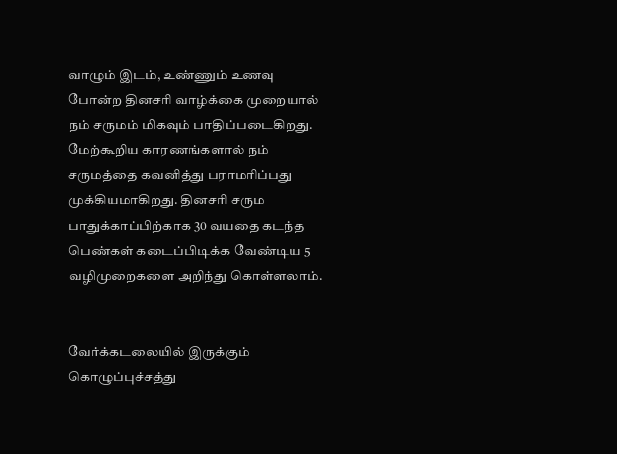வாழும் இடம், உண்ணும் உணவு போன்ற தினசரி வாழ்க்கை முறையால் நம் சருமம் மிகவும் பாதிப்படைகிறது. மேற்கூறிய காரணங்களால் நம் சருமத்தை கவனித்து பராமரிப்பது முக்கியமாகிறது. தினசரி சரும பாதுக்காப்பிற்காக 30 வயதை கடந்த பெண்கள் கடைப்பிடிக்க வேண்டிய 5 வழிமுறைகளை அறிந்து கொள்ளலாம்.


வேர்க்கடலையில் இருக்கும் கொழுப்புச்சத்து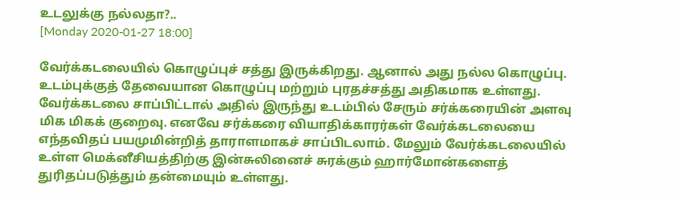உடலுக்கு நல்லதா?..
[Monday 2020-01-27 18:00]

வேர்க்கடலையில் கொழுப்புச் சத்து இருக்கிறது. ஆனால் அது நல்ல கொழுப்பு. உடம்புக்குத் தேவையான கொழுப்பு மற்றும் புரதச்சத்து அதிகமாக உள்ளது. வேர்க்கடலை சாப்பிட்டால் அதில் இருந்து உடம்பில் சேரும் சர்க்கரையின் அளவு மிக மிகக் குறைவு. எனவே சர்க்கரை வியாதிக்காரர்கள் வேர்க்கடலையை எந்தவிதப் பயமுமின்றித் தாராளமாகச் சாப்பிடலாம். மேலும் வேர்க்கடலையில் உள்ள மெக்னீசியத்திற்கு இன்சுலினைச் சுரக்கும் ஹார்மோன்களைத் துரிதப்படுத்தும் தன்மையும் உள்ளது.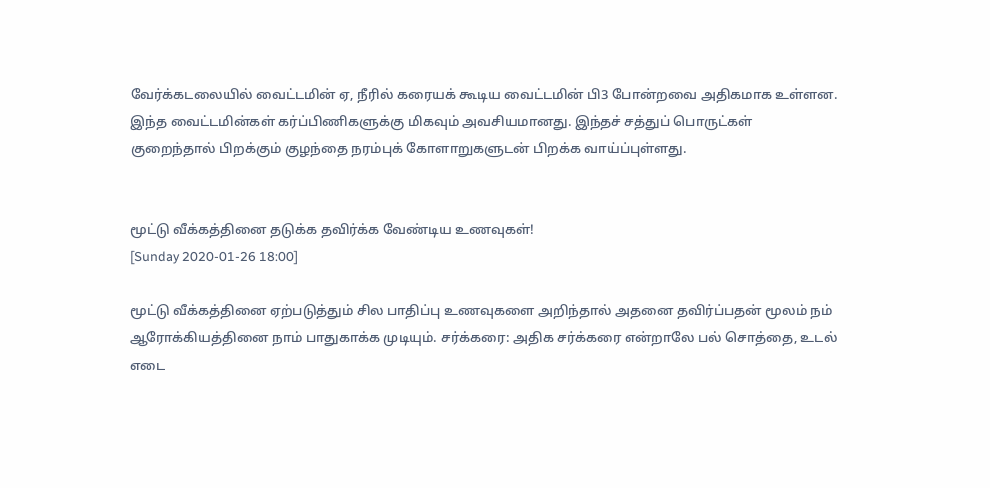வேர்க்கடலையில் வைட்டமின் ஏ, நீரில் கரையக் கூடிய வைட்டமின் பி3 போன்றவை அதிகமாக உள்ளன. இந்த வைட்டமின்கள் கர்ப்பிணிகளுக்கு மிகவும் அவசியமானது. இந்தச் சத்துப் பொருட்கள் குறைந்தால் பிறக்கும் குழந்தை நரம்புக் கோளாறுகளுடன் பிறக்க வாய்ப்புள்ளது.


மூட்டு வீக்கத்தினை தடுக்க தவிர்க்க வேண்டிய உணவுகள்!
[Sunday 2020-01-26 18:00]

மூட்டு வீக்கத்தினை ஏற்படுத்தும் சில பாதிப்பு உணவுகளை அறிந்தால் அதனை தவிர்ப்பதன் மூலம் நம் ஆரோக்கியத்தினை நாம் பாதுகாக்க முடியும். சர்க்கரை: அதிக சர்க்கரை என்றாலே பல் சொத்தை, உடல் எடை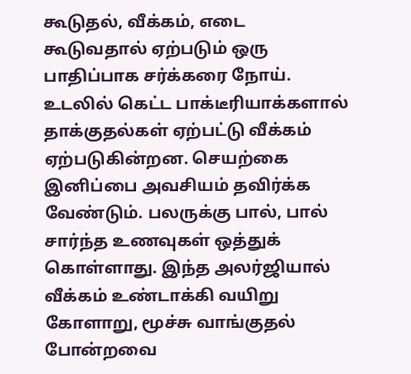கூடுதல், வீக்கம், எடை கூடுவதால் ஏற்படும் ஒரு பாதிப்பாக சர்க்கரை நோய். உடலில் கெட்ட பாக்டீரியாக்களால் தாக்குதல்கள் ஏற்பட்டு வீக்கம் ஏற்படுகின்றன. செயற்கை இனிப்பை அவசியம் தவிர்க்க வேண்டும். பலருக்கு பால், பால் சார்ந்த உணவுகள் ஒத்துக் கொள்ளாது. இந்த அலர்ஜியால் வீக்கம் உண்டாக்கி வயிறு கோளாறு, மூச்சு வாங்குதல் போன்றவை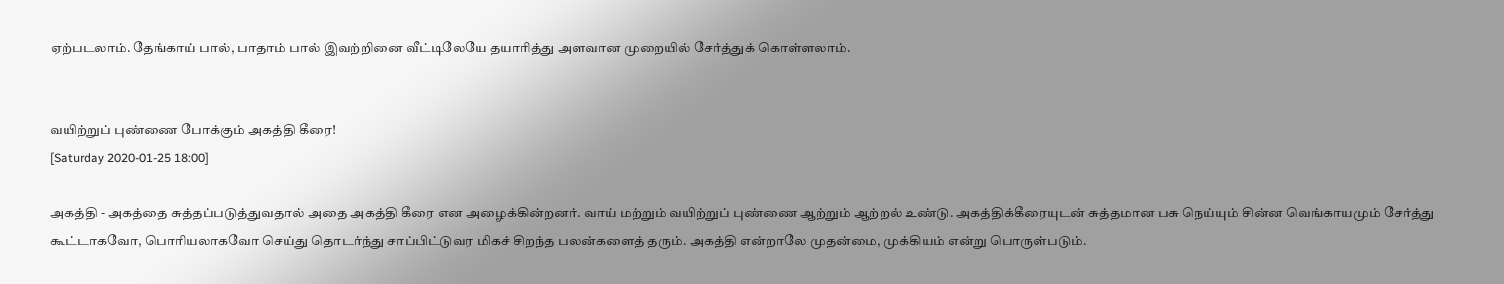ஏற்படலாம். தேங்காய் பால், பாதாம் பால் இவற்றினை வீட்டிலேயே தயாரித்து அளவான முறையில் சேர்த்துக் கொள்ளலாம்.


வயிற்றுப் புண்ணை போக்கும் அகத்தி கீரை!
[Saturday 2020-01-25 18:00]

அகத்தி - அகத்தை சுத்தப்படுத்துவதால் அதை அகத்தி கீரை என அழைக்கின்றனர். வாய் மற்றும் வயிற்றுப் புண்ணை ஆற்றும் ஆற்றல் உண்டு. அகத்திக்கீரையுடன் சுத்தமான பசு நெய்யும் சின்ன வெங்காயமும் சேர்த்து கூட்டாகவோ, பொரியலாகவோ செய்து தொடர்ந்து சாப்பிட்டுவர மிகச் சிறந்த பலன்களைத் தரும். அகத்தி என்றாலே முதன்மை, முக்கியம் என்று பொருள்படும்.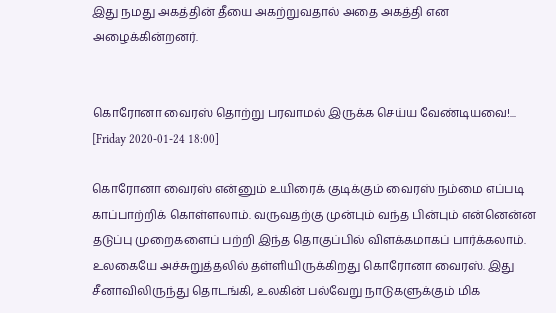இது நமது அகத்தின் தீயை அகற்றுவதால் அதை அகத்தி என அழைக்கின்றனர்.


கொரோனா வைரஸ் தொற்று பரவாமல் இருக்க செய்ய வேண்டியவை!...
[Friday 2020-01-24 18:00]

கொரோனா வைரஸ் என்னும் உயிரைக் குடிக்கும் வைரஸ் நம்மை எப்படி காப்பாற்றிக் கொள்ளலாம். வருவதற்கு முன்பும் வந்த பின்பும் என்னென்ன தடுப்பு முறைகளைப் பற்றி இந்த தொகுப்பில் விளக்கமாகப் பார்க்கலாம். உலகையே அச்சுறுத்தலில் தள்ளியிருக்கிறது கொரோனா வைரஸ். இது சீனாவிலிருந்து தொடங்கி, உலகின் பல்வேறு நாடுகளுக்கும் மிக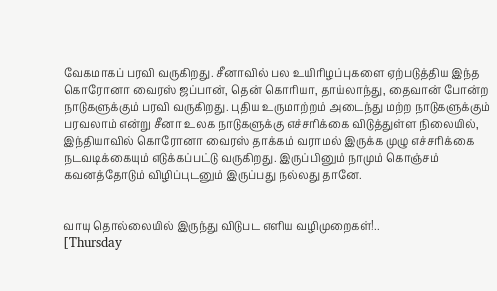வேகமாகப் பரவி வருகிறது. சீனாவில் பல உயிரிழப்புகளை ஏற்படுத்திய இந்த கொரோனா வைரஸ் ஜப்பான், தென் கொரியா, தாய்லாந்து, தைவான் போன்ற நாடுகளுக்கும் பரவி வருகிறது. புதிய உருமாற்றம் அடைந்து மற்ற நாடுகளுக்கும் பரவலாம் என்று சீனா உலக நாடுகளுக்கு எச்சரிக்கை விடுத்துள்ள நிலையில், இந்தியாவில் கொரோனா வைரஸ் தாக்கம் வராமல் இருக்க முழு எச்சரிக்கை நடவடிக்கையும் எடுக்கப்பட்டு வருகிறது. இருப்பினும் நாமும் கொஞ்சம் கவனத்தோடும் விழிப்புடனும் இருப்பது நல்லது தானே.


வாயு தொல்லையில் இருந்து விடுபட எளிய வழிமுறைகள்!..
[Thursday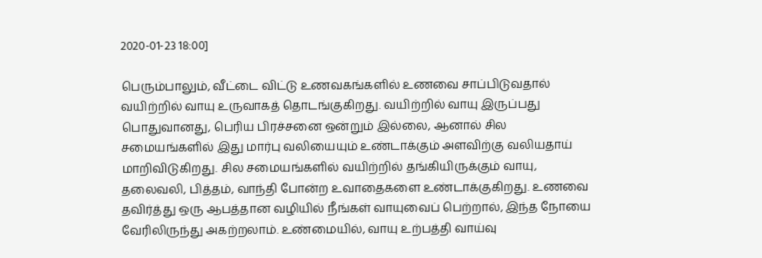2020-01-23 18:00]

பெரும்பாலும், வீட்டை விட்டு உணவகங்களில் உணவை சாப்பிடுவதால் வயிற்றில் வாயு உருவாகத் தொடங்குகிறது. வயிற்றில் வாயு இருப்பது பொதுவானது, பெரிய பிரச்சனை ஒன்றும் இல்லை, ஆனால் சில சமையங்களில் இது மார்பு வலியையும் உண்டாக்கும் அளவிற்கு வலியதாய் மாறிவிடுகிறது. சில சமையங்களில் வயிற்றில் தங்கியிருக்கும் வாயு, தலைவலி, பித்தம், வாந்தி போன்ற உவாதைகளை உண்டாக்குகிறது. உணவை தவிர்த்து ஒரு ஆபத்தான வழியில் நீங்கள் வாயுவைப் பெற்றால், இந்த நோயை வேரிலிருந்து அகற்றலாம். உண்மையில், வாயு உற்பத்தி வாய்வு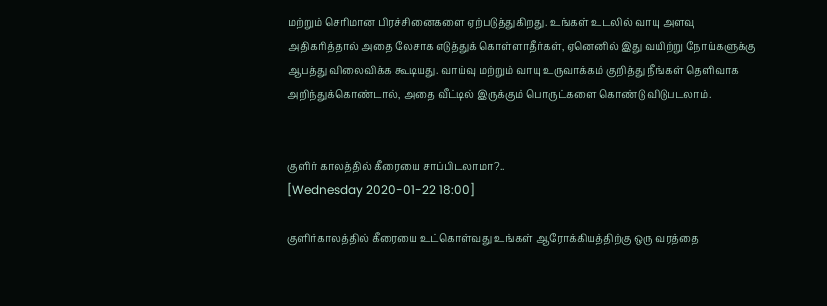மற்றும் செரிமான பிரச்சினைகளை ஏற்படுத்துகிறது. உங்கள் உடலில் வாயு அளவு அதிகரித்தால் அதை லேசாக எடுத்துக் கொள்ளாதீர்கள், ஏனெனில் இது வயிற்று நோய்களுக்கு ஆபத்து விலைவிக்க கூடியது. வாய்வு மற்றும் வாயு உருவாக்கம் குறித்து நீங்கள் தெளிவாக அறிந்துக்கொண்டால், அதை வீட்டில் இருக்கும் பொருட்களை கொண்டு விடுபடலாம்.


குளிர் காலத்தில் கீரையை சாப்பிடலாமா?..
[Wednesday 2020-01-22 18:00]

குளிர்காலத்தில் கீரையை உட்கொள்வது உங்கள் ஆரோக்கியத்திற்கு ஒரு வரத்தை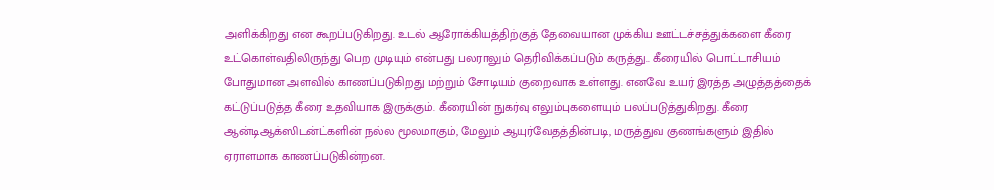அளிக்கிறது என கூறப்படுகிறது. உடல் ஆரோக்கியத்திற்குத் தேவையான முக்கிய ஊட்டச்சத்துக்களை கீரை உட்கொள்வதிலிருந்து பெற முடியும் என்பது பலராலும் தெரிவிக்கப்படும் கருத்து.. கீரையில் பொட்டாசியம் போதுமான அளவில் காணப்படுகிறது மற்றும் சோடியம் குறைவாக உள்ளது. எனவே உயர் இரத்த அழுத்தத்தைக் கட்டுப்படுத்த கீரை உதவியாக இருக்கும். கீரையின் நுகர்வு எலும்புகளையும் பலப்படுத்துகிறது. கீரை ஆன்டிஆக்ஸிடன்ட்களின் நல்ல மூலமாகும், மேலும் ஆயுர்வேதத்தின்படி, மருத்துவ குணங்களும் இதில் ஏராளமாக காணப்படுகின்றன.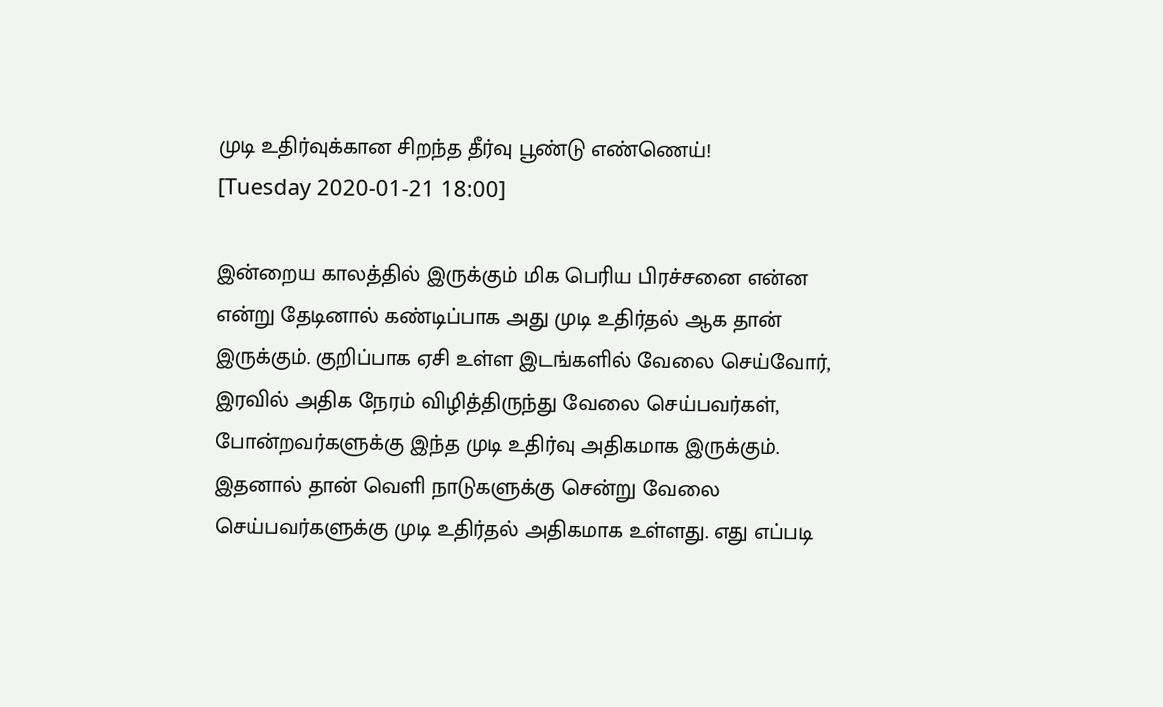முடி உதிர்வுக்கான சிறந்த தீர்வு பூண்டு எண்ணெய்!
[Tuesday 2020-01-21 18:00]

இன்றைய காலத்தில் இருக்கும் மிக பெரிய பிரச்சனை என்ன என்று தேடினால் கண்டிப்பாக அது முடி உதிர்தல் ஆக தான் இருக்கும். குறிப்பாக ஏசி உள்ள இடங்களில் வேலை செய்வோர், இரவில் அதிக நேரம் விழித்திருந்து வேலை செய்பவர்கள், போன்றவர்களுக்கு இந்த முடி உதிர்வு அதிகமாக இருக்கும். இதனால் தான் வெளி நாடுகளுக்கு சென்று வேலை செய்பவர்களுக்கு முடி உதிர்தல் அதிகமாக உள்ளது. எது எப்படி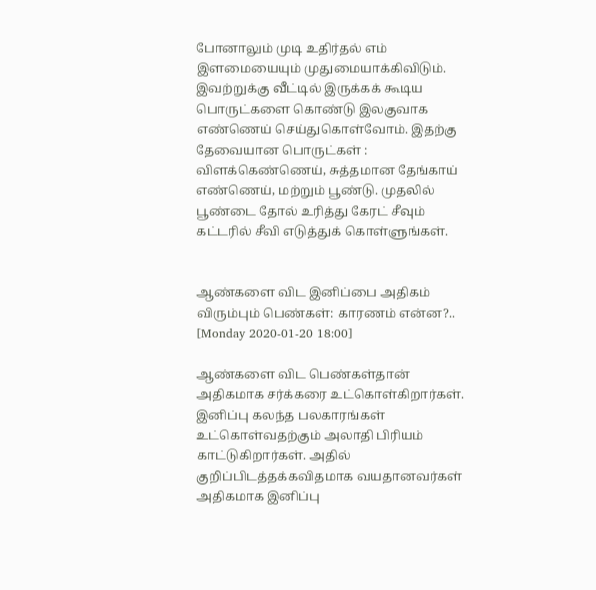போனாலும் முடி உதிர்தல் எம் இளமையையும் முதுமையாக்கிவிடும். இவற்றுக்கு வீட்டில் இருக்கக் கூடிய பொருட்களை கொண்டு இலகுவாக எண்ணெய் செய்துகொள்வோம். இதற்கு தேவையான பொருட்கள் : விளக்கெண்ணெய், சுத்தமான தேங்காய் எண்ணெய், மற்றும் பூண்டு. முதலில் பூண்டை தோல் உரித்து கேரட் சீவும் கட்டரில் சீவி எடுத்துக் கொள்ளுங்கள்.


ஆண்களை விட இனிப்பை அதிகம் விரும்பும் பெண்கள்: காரணம் என்ன?..
[Monday 2020-01-20 18:00]

ஆண்களை விட பெண்கள்தான் அதிகமாக சர்க்கரை உட்கொள்கிறார்கள். இனிப்பு கலந்த பலகாரங்கள் உட்கொள்வதற்கும் அலாதி பிரியம் காட்டுகிறார்கள். அதில் குறிப்பிடத்தக்கவிதமாக வயதானவர்கள் அதிகமாக இனிப்பு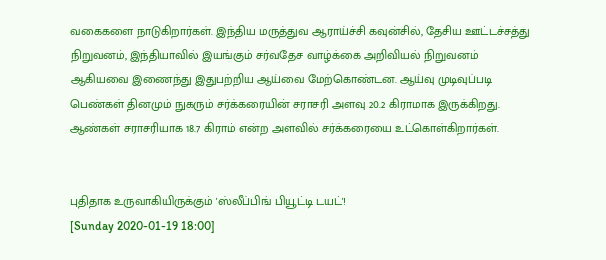வகைகளை நாடுகிறார்கள். இந்திய மருத்துவ ஆராய்ச்சி கவுன்சில், தேசிய ஊட்டச்சத்து நிறுவனம், இந்தியாவில் இயங்கும் சர்வதேச வாழ்க்கை அறிவியல் நிறுவனம் ஆகியவை இணைந்து இதுபற்றிய ஆய்வை மேற்கொண்டன. ஆய்வு முடிவுப்படி பெண்கள் தினமும் நுகரும் சர்க்கரையின் சராசரி அளவு 20.2 கிராமாக இருக்கிறது. ஆண்கள் சராசரியாக 18.7 கிராம் என்ற அளவில் சர்க்கரையை உட்கொள்கிறார்கள்.


புதிதாக உருவாகியிருக்கும் 'ஸ்லீப்பிங் பியூட்டி டயட்'!
[Sunday 2020-01-19 18:00]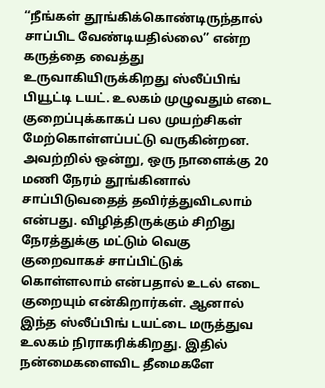‘‘நீங்கள் தூங்கிக்கொண்டிருந்தால் சாப்பிட வேண்டியதில்லை’’ என்ற கருத்தை வைத்து உருவாகியிருக்கிறது ஸ்லீப்பிங் பியூட்டி டயட். உலகம் முழுவதும் எடை குறைப்புக்காகப் பல முயற்சிகள் மேற்கொள்ளப்பட்டு வருகின்றன. அவற்றில் ஒன்று, ஒரு நாளைக்கு 20 மணி நேரம் தூங்கினால் சாப்பிடுவதைத் தவிர்த்துவிடலாம் என்பது. விழித்திருக்கும் சிறிது நேரத்துக்கு மட்டும் வெகு குறைவாகச் சாப்பிட்டுக் கொள்ளலாம் என்பதால் உடல் எடை குறையும் என்கிறார்கள். ஆனால் இந்த ஸ்லீப்பிங் டயட்டை மருத்துவ உலகம் நிராகரிக்கிறது. இதில் நன்மைகளைவிட தீமைகளே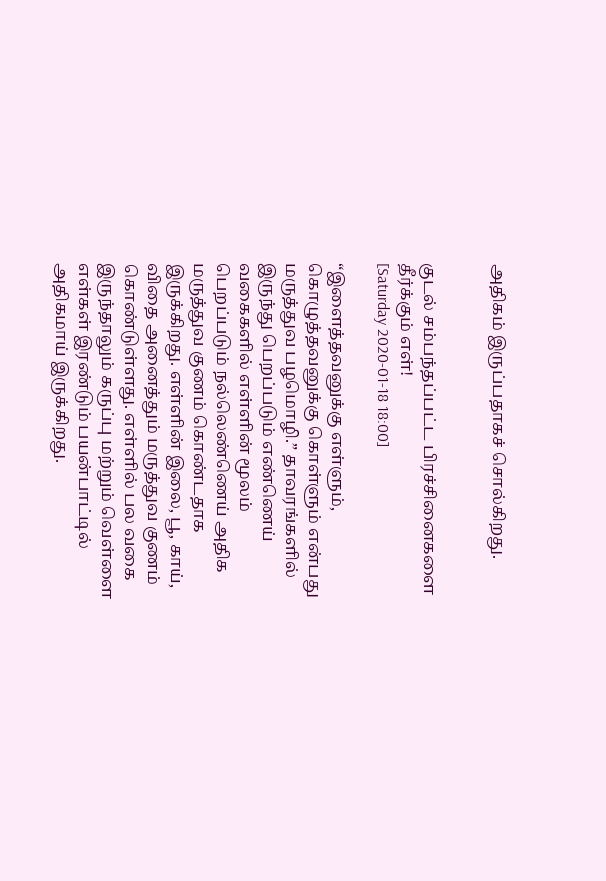அதிகம் இருப்பதாகச் சொல்கிறது.


குடல் சம்பந்தப்பட்ட பிரச்சினைகளை தீர்க்கும் எள்!
[Saturday 2020-01-18 18:00]

“இளைத்தவனுக்கு எள்ளும், கொழுத்தவனுக்கு கொள்ளும் என்பது மருத்துவ பழமொழி.” தாவரங்களில் இருந்து பெறப்படும் எண்ணெய் வகைகளில் எள்ளின் மூலம் பெறப்படும் நல்லெண்ணெய் அதிக மருத்துவ குணம் கொண்டதாக இருக்கிறது. எள்ளின் இலை, பூ, காய், விதை அனைத்தும் மருத்துவ குணம் கொண்டுள்ளது. எள்ளில் பல வகை இருந்தாலும் கருப்பு மற்றும் வெள்ளை எள்கள் இரண்டும் பயன்பாட்டில் அதிகமாய் இருக்கிறது.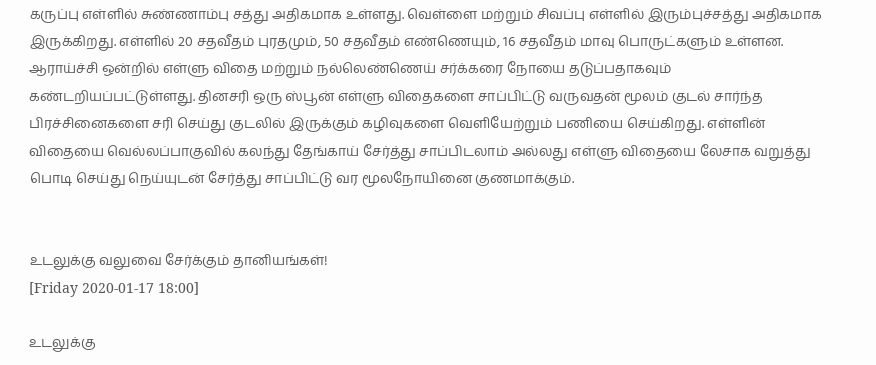கருப்பு எள்ளில் சுண்ணாம்பு சத்து அதிகமாக உள்ளது. வெள்ளை மற்றும் சிவப்பு எள்ளில் இரும்புச்சத்து அதிகமாக இருக்கிறது. எள்ளில் 20 சதவீதம் புரதமும், 50 சதவீதம் எண்ணெயும், 16 சதவீதம் மாவு பொருட்களும் உள்ளன. ஆராய்ச்சி ஒன்றில் எள்ளு விதை மற்றும் நல்லெண்ணெய் சர்க்கரை நோயை தடுப்பதாகவும் கண்டறியப்பட்டுள்ளது. தினசரி ஒரு ஸ்பூன் எள்ளு விதைகளை சாப்பிட்டு வருவதன் மூலம் குடல் சார்ந்த பிரச்சினைகளை சரி செய்து குடலில் இருக்கும் கழிவுகளை வெளியேற்றும் பணியை செய்கிறது. எள்ளின் விதையை வெல்லப்பாகுவில் கலந்து தேங்காய் சேர்த்து சாப்பிடலாம் அல்லது எள்ளு விதையை லேசாக வறுத்து பொடி செய்து நெய்யுடன் சேர்த்து சாப்பிட்டு வர மூலநோயினை குணமாக்கும்.


உடலுக்கு வலுவை சேர்க்கும் தானியங்கள்!
[Friday 2020-01-17 18:00]

உடலுக்கு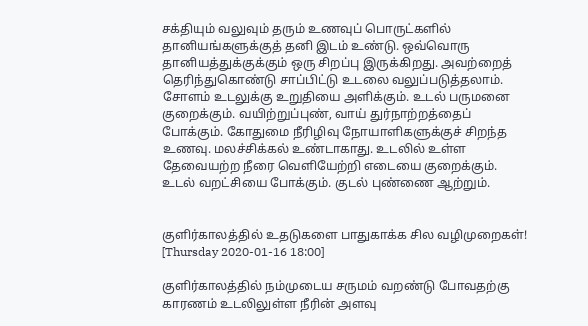சக்தியும் வலுவும் தரும் உணவுப் பொருட்களில் தானியங்களுக்குத் தனி இடம் உண்டு. ஒவ்வொரு தானியத்துக்குக்கும் ஒரு சிறப்பு இருக்கிறது. அவற்றைத் தெரிந்துகொண்டு சாப்பிட்டு உடலை வலுப்படுத்தலாம். சோளம் உடலுக்கு உறுதியை அளிக்கும். உடல் பருமனை குறைக்கும். வயிற்றுப்புண், வாய் துர்நாற்றத்தைப் போக்கும். கோதுமை நீரிழிவு நோயாளிகளுக்குச் சிறந்த உணவு. மலச்சிக்கல் உண்டாகாது. உடலில் உள்ள தேவையற்ற நீரை வெளியேற்றி எடையை குறைக்கும். உடல் வறட்சியை போக்கும். குடல் புண்ணை ஆற்றும்.


குளிர்காலத்தில் உதடுகளை பாதுகாக்க சில வழிமுறைகள்!
[Thursday 2020-01-16 18:00]

குளிர்காலத்தில் நம்முடைய சருமம் வறண்டு போவதற்கு காரணம் உடலிலுள்ள நீரின் அளவு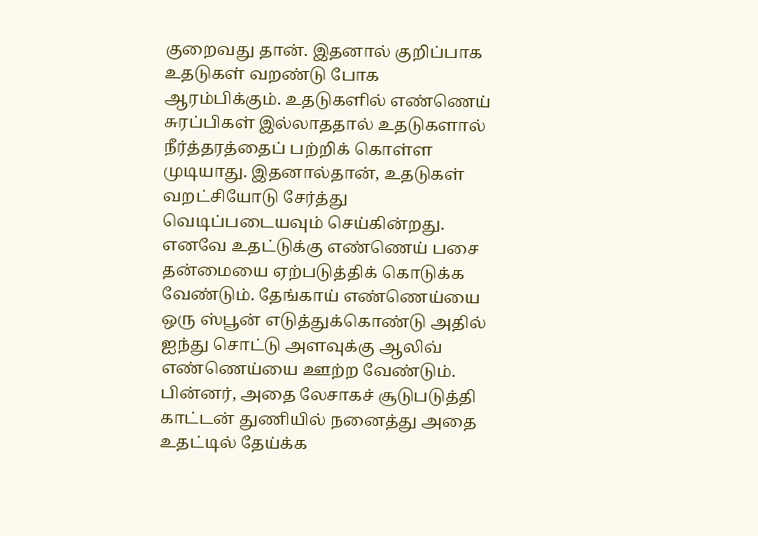குறைவது தான். இதனால் குறிப்பாக உதடுகள் வறண்டு போக ஆரம்பிக்கும். உதடுகளில் எண்ணெய் சுரப்பிகள் இல்லாததால் உதடுகளால் நீர்த்தரத்தைப் பற்றிக் கொள்ள முடியாது. இதனால்தான், உதடுகள் வறட்சியோடு சேர்த்து வெடிப்படையவும் செய்கின்றது. எனவே உதட்டுக்கு எண்ணெய் பசை தன்மையை ஏற்படுத்திக் கொடுக்க வேண்டும். தேங்காய் எண்ணெய்யை ஒரு ஸ்பூன் எடுத்துக்கொண்டு அதில் ஐந்து சொட்டு அளவுக்கு ஆலிவ் எண்ணெய்யை ஊற்ற வேண்டும். பின்னர், அதை லேசாகச் சூடுபடுத்தி காட்டன் துணியில் நனைத்து அதை உதட்டில் தேய்க்க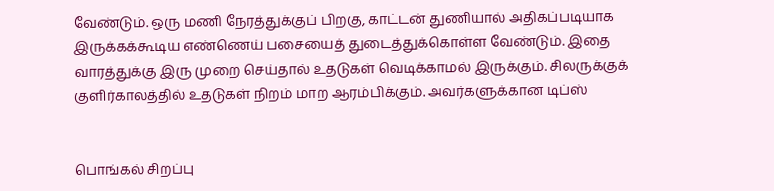வேண்டும். ஒரு மணி நேரத்துக்குப் பிறகு, காட்டன் துணியால் அதிகப்படியாக இருக்கக்கூடிய எண்ணெய் பசையைத் துடைத்துக்கொள்ள வேண்டும். இதை வாரத்துக்கு இரு முறை செய்தால் உதடுகள் வெடிக்காமல் இருக்கும். சிலருக்குக் குளிர்காலத்தில் உதடுகள் நிறம் மாற ஆரம்பிக்கும். அவர்களுக்கான டிப்ஸ்


பொங்கல் சிறப்பு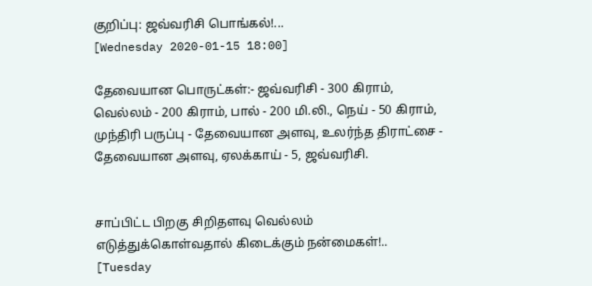குறிப்பு: ஜவ்வரிசி பொங்கல்!...
[Wednesday 2020-01-15 18:00]

தேவையான பொருட்கள்:- ஜவ்வரிசி - 300 கிராம், வெல்லம் - 200 கிராம், பால் - 200 மி.லி., நெய் - 50 கிராம், முந்திரி பருப்பு - தேவையான அளவு, உலர்ந்த திராட்சை - தேவையான அளவு, ஏலக்காய் - 5, ஜவ்வரிசி.


சாப்பிட்ட பிறகு சிறிதளவு வெல்லம் எடுத்துக்கொள்வதால் கிடைக்கும் நன்மைகள்!..
[Tuesday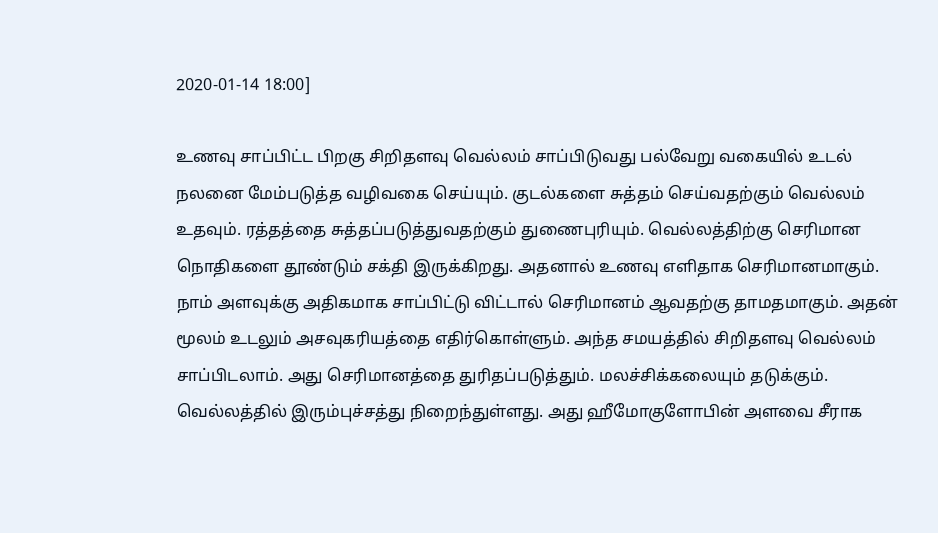2020-01-14 18:00]

உணவு சாப்பிட்ட பிறகு சிறிதளவு வெல்லம் சாப்பிடுவது பல்வேறு வகையில் உடல் நலனை மேம்படுத்த வழிவகை செய்யும். குடல்களை சுத்தம் செய்வதற்கும் வெல்லம் உதவும். ரத்தத்தை சுத்தப்படுத்துவதற்கும் துணைபுரியும். வெல்லத்திற்கு செரிமான நொதிகளை தூண்டும் சக்தி இருக்கிறது. அதனால் உணவு எளிதாக செரிமானமாகும். நாம் அளவுக்கு அதிகமாக சாப்பிட்டு விட்டால் செரிமானம் ஆவதற்கு தாமதமாகும். அதன் மூலம் உடலும் அசவுகரியத்தை எதிர்கொள்ளும். அந்த சமயத்தில் சிறிதளவு வெல்லம் சாப்பிடலாம். அது செரிமானத்தை துரிதப்படுத்தும். மலச்சிக்கலையும் தடுக்கும். வெல்லத்தில் இரும்புச்சத்து நிறைந்துள்ளது. அது ஹீமோகுளோபின் அளவை சீராக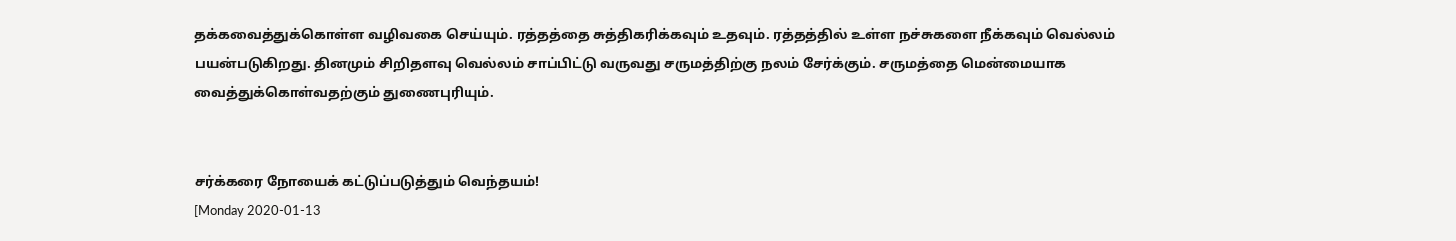தக்கவைத்துக்கொள்ள வழிவகை செய்யும். ரத்தத்தை சுத்திகரிக்கவும் உதவும். ரத்தத்தில் உள்ள நச்சுகளை நீக்கவும் வெல்லம் பயன்படுகிறது. தினமும் சிறிதளவு வெல்லம் சாப்பிட்டு வருவது சருமத்திற்கு நலம் சேர்க்கும். சருமத்தை மென்மையாக வைத்துக்கொள்வதற்கும் துணைபுரியும்.


சர்க்கரை நோயைக் கட்டுப்படுத்தும் வெந்தயம்!
[Monday 2020-01-13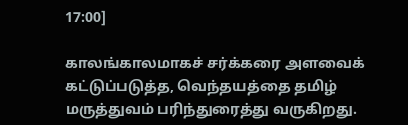17:00]

காலங்காலமாகச் சர்க்கரை அளவைக் கட்டுப்படுத்த, வெந்தயத்தை தமிழ் மருத்துவம் பரிந்துரைத்து வருகிறது.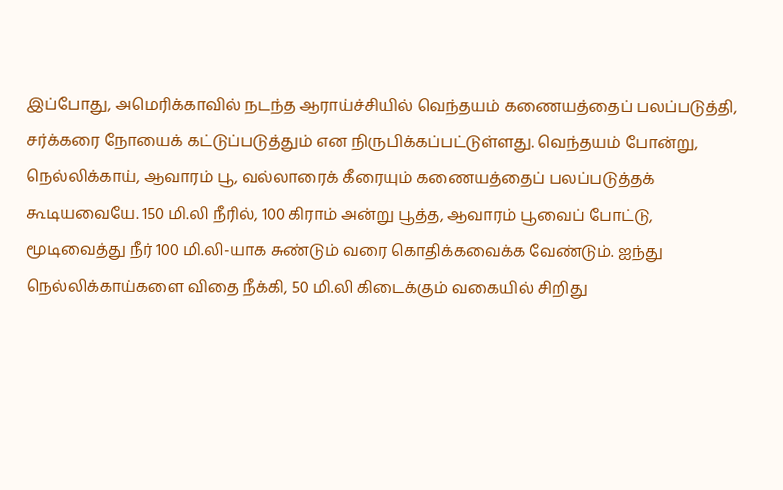இப்போது, அமெரிக்காவில் நடந்த ஆராய்ச்சியில் வெந்தயம் கணையத்தைப் பலப்படுத்தி, சர்க்கரை நோயைக் கட்டுப்படுத்தும் என நிருபிக்கப்பட்டுள்ளது. வெந்தயம் போன்று, நெல்லிக்காய், ஆவாரம் பூ, வல்லாரைக் கீரையும் கணையத்தைப் பலப்படுத்தக் கூடியவையே. 150 மி.லி நீரில், 100 கிராம் அன்று பூத்த, ஆவாரம் பூவைப் போட்டு, மூடிவைத்து நீர் 100 மி.லி-யாக சுண்டும் வரை கொதிக்கவைக்க வேண்டும். ஐந்து நெல்லிக்காய்களை விதை நீக்கி, 50 மி.லி கிடைக்கும் வகையில் சிறிது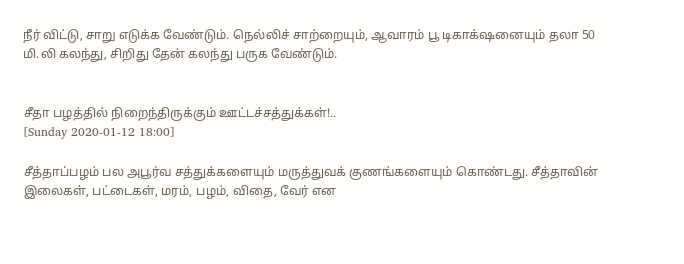நீர் விட்டு, சாறு எடுக்க வேண்டும். நெல்லிச் சாற்றையும், ஆவாரம் பூ டிகாக்‌ஷனையும் தலா 50 மி.லி கலந்து, சிறிது தேன் கலந்து பருக வேண்டும்.


சீதா பழத்தில் நிறைந்திருக்கும் ஊட்டச்சத்துக்கள்!..
[Sunday 2020-01-12 18:00]

சீத்தாப்பழம் பல அபூர்வ சத்துக்களையும் மருத்துவக் குணங்களையும் கொண்டது. சீத்தாவின் இலைகள், பட்டைகள், மரம், பழம், விதை, வேர் என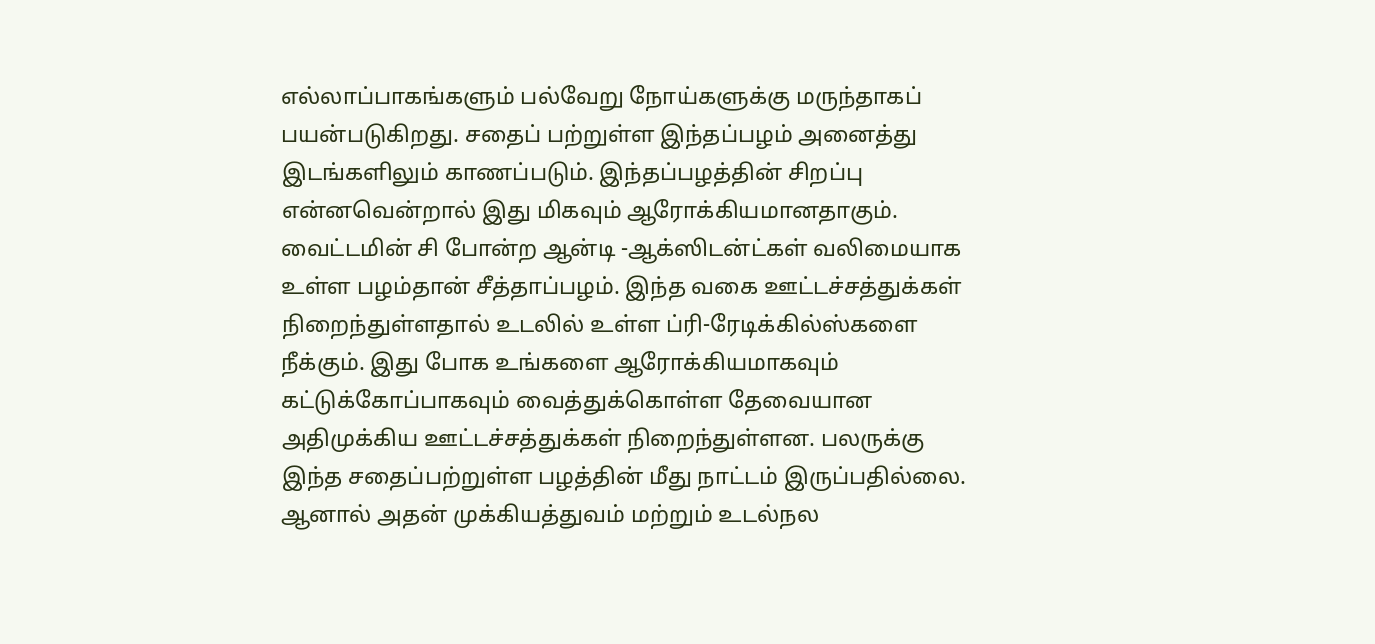எல்லாப்பாகங்களும் பல்வேறு நோய்களுக்கு மருந்தாகப் பயன்படுகிறது. சதைப் பற்றுள்ள இந்தப்பழம் அனைத்து இடங்களிலும் காணப்படும். இந்தப்பழத்தின் சிறப்பு என்னவென்றால் இது மிகவும் ஆரோக்கியமானதாகும். வைட்டமின் சி போன்ற ஆன்டி -ஆக்ஸிடன்ட்கள் வலிமையாக உள்ள பழம்தான் சீத்தாப்பழம். இந்த வகை ஊட்டச்சத்துக்கள் நிறைந்துள்ளதால் உடலில் உள்ள ப்ரி-ரேடிக்கில்ஸ்களை நீக்கும். இது போக உங்களை ஆரோக்கியமாகவும் கட்டுக்கோப்பாகவும் வைத்துக்கொள்ள தேவையான அதிமுக்கிய ஊட்டச்சத்துக்கள் நிறைந்துள்ளன. பலருக்கு இந்த சதைப்பற்றுள்ள பழத்தின் மீது நாட்டம் இருப்பதில்லை. ஆனால் அதன் முக்கியத்துவம் மற்றும் உடல்நல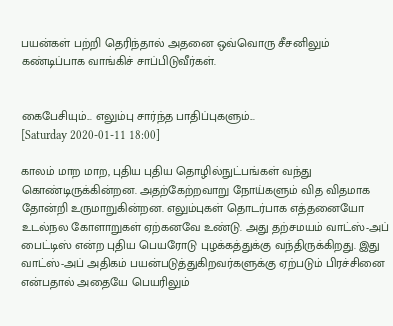பயன்கள் பற்றி தெரிந்தால் அதனை ஒவ்வொரு சீசனிலும் கண்டிப்பாக வாங்கிச் சாப்பிடுவீர்கள்.


கைபேசியும்... எலும்பு சார்ந்த பாதிப்புகளும்...
[Saturday 2020-01-11 18:00]

காலம் மாற மாற, புதிய புதிய தொழில்நுட்பங்கள் வந்து கொண்டிருக்கின்றன. அதற்கேற்றவாறு நோய்களும் வித விதமாக தோன்றி உருமாறுகின்றன. எலும்புகள் தொடர்பாக எத்தனையோ உடல்நல கோளாறுகள் ஏற்கனவே உண்டு. அது தற்சமயம் வாட்ஸ்-அப் பைட்டிஸ் என்ற புதிய பெயரோடு புழக்கத்துக்கு வந்திருக்கிறது. இது வாட்ஸ்-அப் அதிகம் பயன்படுத்துகிறவர்களுக்கு ஏற்படும் பிரச்சினை என்பதால் அதையே பெயரிலும்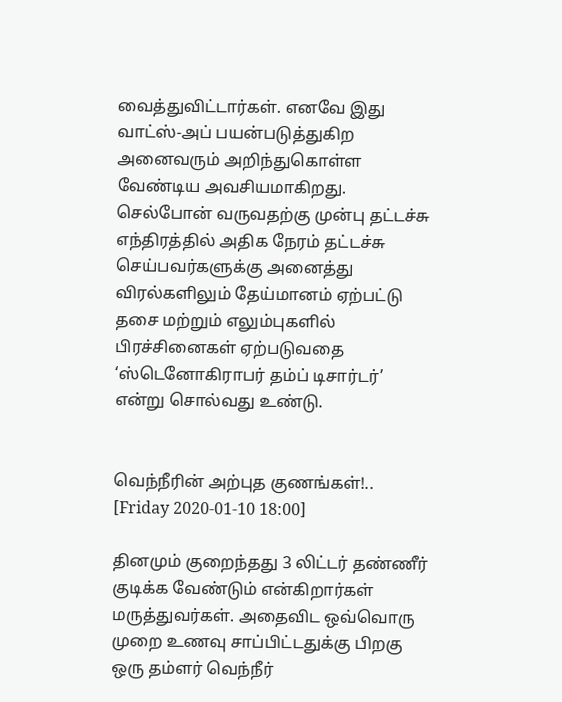வைத்துவிட்டார்கள். எனவே இது வாட்ஸ்-அப் பயன்படுத்துகிற அனைவரும் அறிந்துகொள்ள வேண்டிய அவசியமாகிறது. செல்போன் வருவதற்கு முன்பு தட்டச்சு எந்திரத்தில் அதிக நேரம் தட்டச்சு செய்பவர்களுக்கு அனைத்து விரல்களிலும் தேய்மானம் ஏற்பட்டு தசை மற்றும் எலும்புகளில் பிரச்சினைகள் ஏற்படுவதை ‘ஸ்டெனோகிராபர் தம்ப் டிசார்டர்’ என்று சொல்வது உண்டு.


வெந்நீரின் அற்புத குணங்கள்!..
[Friday 2020-01-10 18:00]

தினமும் குறைந்தது 3 லிட்டர் தண்ணீர் குடிக்க வேண்டும் என்கிறார்கள் மருத்துவர்கள். அதைவிட ஒவ்வொரு முறை உணவு சாப்பிட்டதுக்கு பிறகு ஒரு தம்ளர் வெந்நீர்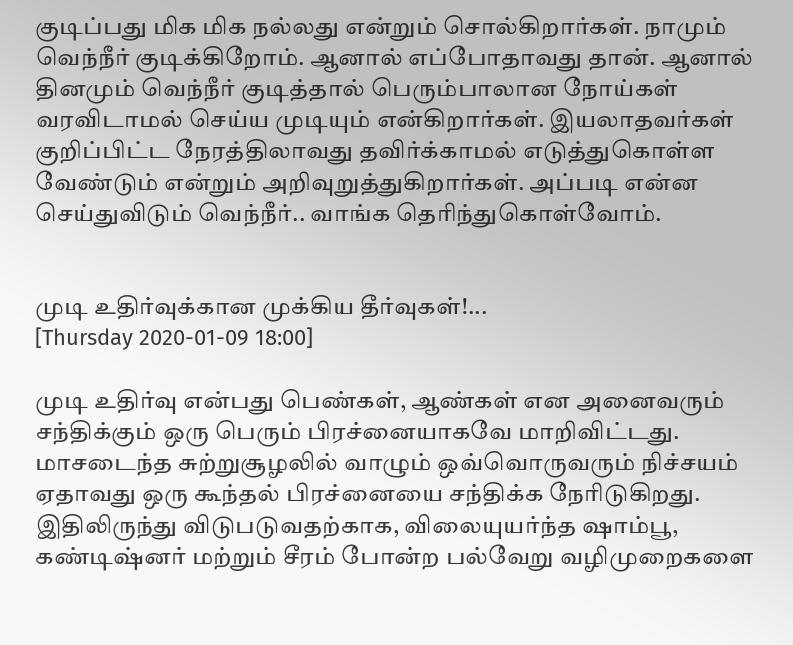குடிப்பது மிக மிக நல்லது என்றும் சொல்கிறார்கள். நாமும் வெந்நீர் குடிக்கிறோம். ஆனால் எப்போதாவது தான். ஆனால் தினமும் வெந்நீர் குடித்தால் பெரும்பாலான நோய்கள் வரவிடாமல் செய்ய முடியும் என்கிறார்கள். இயலாதவர்கள் குறிப்பிட்ட நேரத்திலாவது தவிர்க்காமல் எடுத்துகொள்ள வேண்டும் என்றும் அறிவுறுத்துகிறார்கள். அப்படி என்ன செய்துவிடும் வெந்நீர்.. வாங்க தெரிந்துகொள்வோம்.


முடி உதிர்வுக்கான முக்கிய தீர்வுகள்!...
[Thursday 2020-01-09 18:00]

முடி உதிர்வு என்பது பெண்கள், ஆண்கள் என அனைவரும் சந்திக்கும் ஒரு பெரும் பிரச்னையாகவே மாறிவிட்டது. மாசடைந்த சுற்றுசூழலில் வாழும் ஒவ்வொருவரும் நிச்சயம் ஏதாவது ஒரு கூந்தல் பிரச்னையை சந்திக்க நேரிடுகிறது. இதிலிருந்து விடுபடுவதற்காக, விலையுயர்ந்த ஷாம்பூ, கண்டிஷ்னர் மற்றும் சீரம் போன்ற பல்வேறு வழிமுறைகளை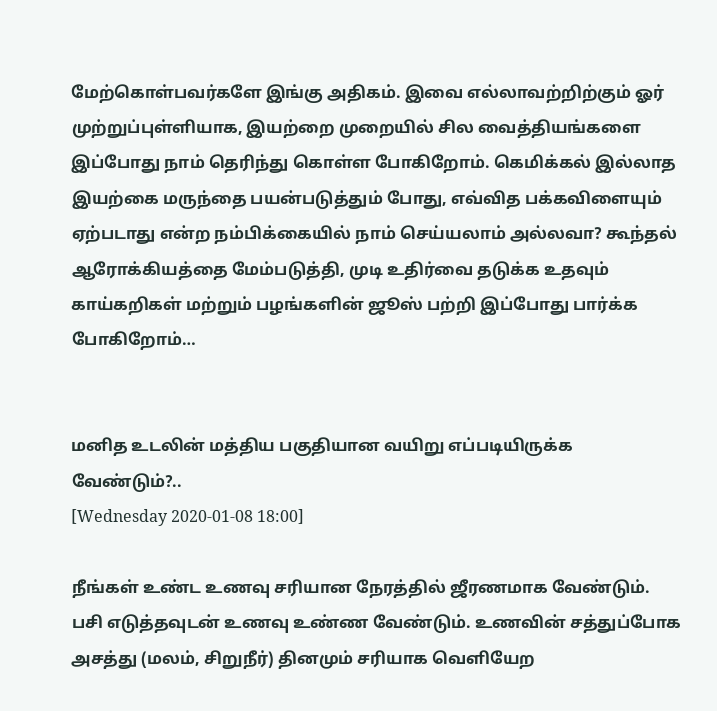மேற்கொள்பவர்களே இங்கு அதிகம். இவை எல்லாவற்றிற்கும் ஓர் முற்றுப்புள்ளியாக, இயற்றை முறையில் சில வைத்தியங்களை இப்போது நாம் தெரிந்து கொள்ள போகிறோம். கெமிக்கல் இல்லாத இயற்கை மருந்தை பயன்படுத்தும் போது, எவ்வித பக்கவிளையும் ஏற்படாது என்ற நம்பிக்கையில் நாம் செய்யலாம் அல்லவா? கூந்தல் ஆரோக்கியத்தை மேம்படுத்தி, முடி உதிர்வை தடுக்க உதவும் காய்கறிகள் மற்றும் பழங்களின் ஜூஸ் பற்றி இப்போது பார்க்க போகிறோம்…


மனித உடலின் மத்திய பகுதியான வயிறு எப்படியிருக்க வேண்டும்?..
[Wednesday 2020-01-08 18:00]

நீங்கள் உண்ட உணவு சரியான நேரத்தில் ஜீரணமாக வேண்டும். பசி எடுத்தவுடன் உணவு உண்ண வேண்டும். உணவின் சத்துப்போக அசத்து (மலம், சிறுநீர்) தினமும் சரியாக வெளியேற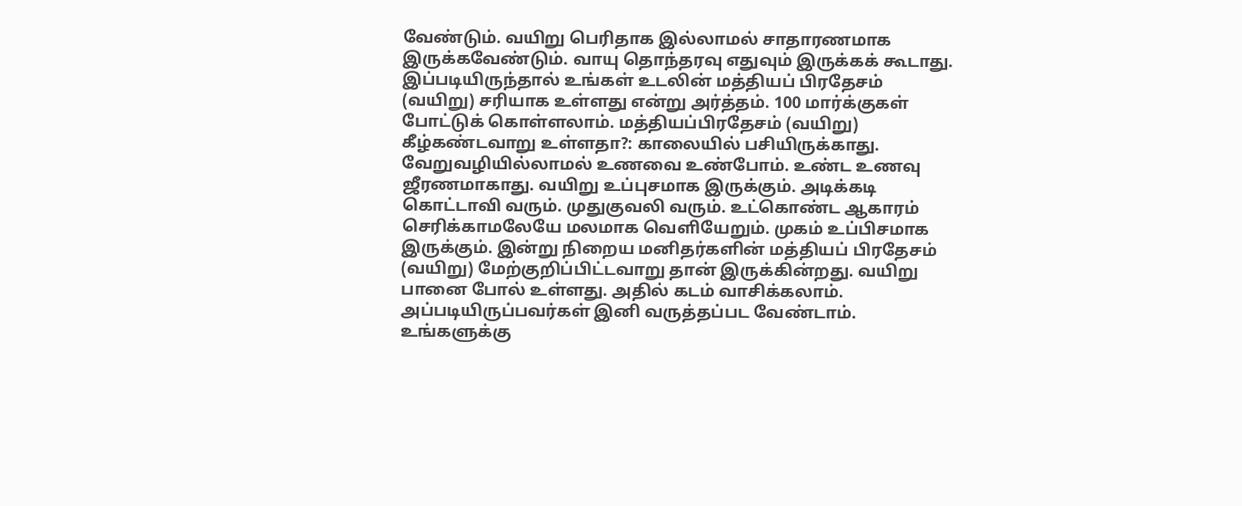வேண்டும். வயிறு பெரிதாக இல்லாமல் சாதாரணமாக இருக்கவேண்டும். வாயு தொந்தரவு எதுவும் இருக்கக் கூடாது. இப்படியிருந்தால் உங்கள் உடலின் மத்தியப் பிரதேசம் (வயிறு) சரியாக உள்ளது என்று அர்த்தம். 100 மார்க்குகள் போட்டுக் கொள்ளலாம். மத்தியப்பிரதேசம் (வயிறு) கீழ்கண்டவாறு உள்ளதா?: காலையில் பசியிருக்காது. வேறுவழியில்லாமல் உணவை உண்போம். உண்ட உணவு ஜீரணமாகாது. வயிறு உப்புசமாக இருக்கும். அடிக்கடி கொட்டாவி வரும். முதுகுவலி வரும். உட்கொண்ட ஆகாரம் செரிக்காமலேயே மலமாக வெளியேறும். முகம் உப்பிசமாக இருக்கும். இன்று நிறைய மனிதர்களின் மத்தியப் பிரதேசம் (வயிறு) மேற்குறிப்பிட்டவாறு தான் இருக்கின்றது. வயிறு பானை போல் உள்ளது. அதில் கடம் வாசிக்கலாம். அப்படியிருப்பவர்கள் இனி வருத்தப்பட வேண்டாம். உங்களுக்கு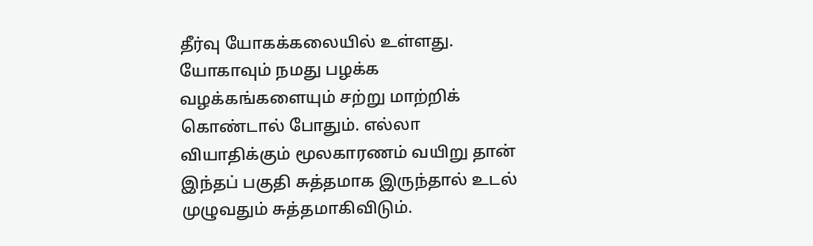தீர்வு யோகக்கலையில் உள்ளது. யோகாவும் நமது பழக்க வழக்கங்களையும் சற்று மாற்றிக் கொண்டால் போதும். எல்லா வியாதிக்கும் மூலகாரணம் வயிறு தான் இந்தப் பகுதி சுத்தமாக இருந்தால் உடல் முழுவதும் சுத்தமாகிவிடும்.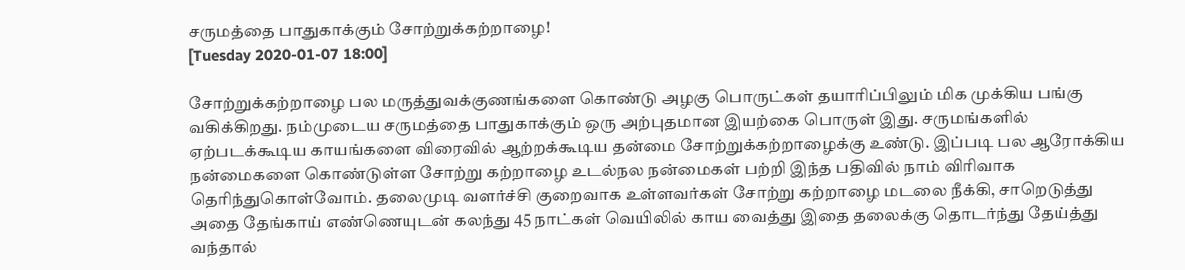சருமத்தை பாதுகாக்கும் சோற்றுக்கற்றாழை!
[Tuesday 2020-01-07 18:00]

சோற்றுக்கற்றாழை பல மருத்துவக்குணங்களை கொண்டு அழகு பொருட்கள் தயாரிப்பிலும் மிக முக்கிய பங்கு வகிக்கிறது. நம்முடைய சருமத்தை பாதுகாக்கும் ஒரு அற்புதமான இயற்கை பொருள் இது. சருமங்களில் ஏற்படக்கூடிய காயங்களை விரைவில் ஆற்றக்கூடிய தன்மை சோற்றுக்கற்றாழைக்கு உண்டு. இப்படி பல ஆரோக்கிய நன்மைகளை கொண்டுள்ள சோற்று கற்றாழை உடல்நல நன்மைகள் பற்றி இந்த பதிவில் நாம் விரிவாக தெரிந்துகொள்வோம். தலைமுடி வளர்ச்சி குறைவாக உள்ளவர்கள் சோற்று கற்றாழை மடலை நீக்கி, சாறெடுத்து அதை தேங்காய் எண்ணெயுடன் கலந்து 45 நாட்கள் வெயிலில் காய வைத்து இதை தலைக்கு தொடர்ந்து தேய்த்து வந்தால்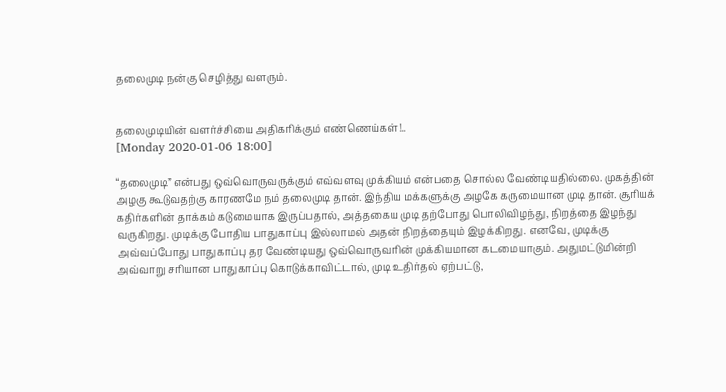தலைமுடி நன்கு செழித்து வளரும்.


தலைமுடியின் வளர்ச்சியை அதிகரிக்கும் எண்ணெய்கள்!..
[Monday 2020-01-06 18:00]

“தலைமுடி” என்பது ஒவ்வொருவருக்கும் எவ்வளவு முக்கியம் என்பதை சொல்ல வேண்டியதில்லை. முகத்தின் அழகு கூடுவதற்கு காரணமே நம் தலைமுடி தான். இந்திய மக்களுக்கு அழகே கருமையான முடி தான். சூரியக் கதிர்களின் தாக்கம் கடுமையாக இருப்பதால், அத்தகைய முடி தற்போது பொலிவிழந்து, நிறத்தை இழந்து வருகிறது. முடிக்கு போதிய பாதுகாப்பு இல்லாமல் அதன் நிறத்தையும் இழக்கிறது. எனவே, முடிக்கு அவ்வப்போது பாதுகாப்பு தர வேண்டியது ஒவ்வொருவரின் முக்கியமான கடமையாகும். அதுமட்டுமின்றி அவ்வாறு சரியான பாதுகாப்பு கொடுக்காவிட்டால், முடி உதிர்தல் ஏற்பட்டு,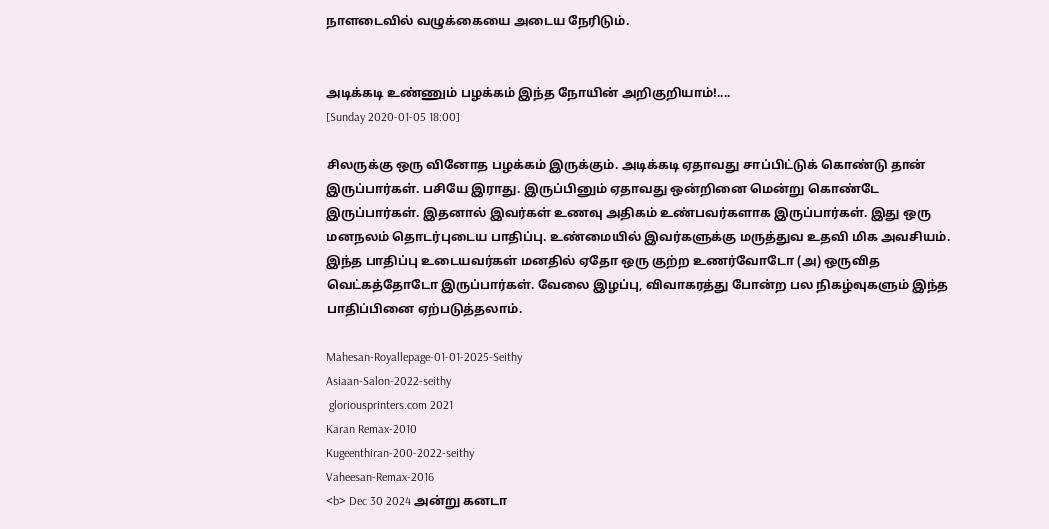நாளடைவில் வழுக்கையை அடைய நேரிடும்.


அடிக்கடி உண்ணும் பழக்கம் இந்த நோயின் அறிகுறியாம்!....
[Sunday 2020-01-05 18:00]

சிலருக்கு ஒரு வினோத பழக்கம் இருக்கும். அடிக்கடி ஏதாவது சாப்பிட்டுக் கொண்டு தான் இருப்பார்கள். பசியே இராது. இருப்பினும் ஏதாவது ஒன்றினை மென்று கொண்டே இருப்பார்கள். இதனால் இவர்கள் உணவு அதிகம் உண்பவர்களாக இருப்பார்கள். இது ஒரு மனநலம் தொடர்புடைய பாதிப்பு. உண்மையில் இவர்களுக்கு மருத்துவ உதவி மிக அவசியம். இந்த பாதிப்பு உடையவர்கள் மனதில் ஏதோ ஒரு குற்ற உணர்வோடோ (அ) ஒருவித வெட்கத்தோடோ இருப்பார்கள். வேலை இழப்பு, விவாகரத்து போன்ற பல நிகழ்வுகளும் இந்த பாதிப்பினை ஏற்படுத்தலாம்.

Mahesan-Royallepage-01-01-2025-Seithy
Asiaan-Salon-2022-seithy
 gloriousprinters.com 2021
Karan Remax-2010
Kugeenthiran-200-2022-seithy
Vaheesan-Remax-2016
<b> Dec 30 2024 அன்று கனடா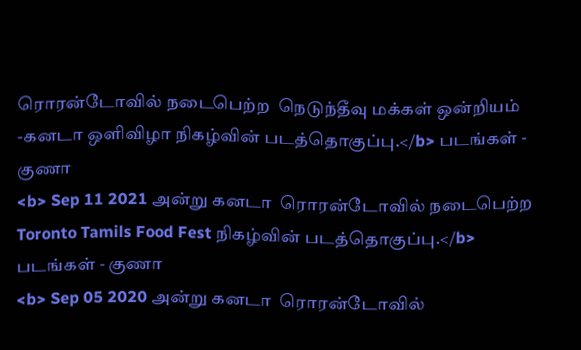ரொரன்டோவில் நடைபெற்ற  நெடுந்தீவு மக்கள் ஒன்றியம் -கனடா ஒளிவிழா நிகழ்வின் படத்தொகுப்பு.</b> படங்கள் - குணா
<b> Sep 11 2021 அன்று கனடா  ரொரன்டோவில் நடைபெற்ற Toronto Tamils Food Fest நிகழ்வின் படத்தொகுப்பு.</b> படங்கள் - குணா
<b> Sep 05 2020 அன்று கனடா  ரொரன்டோவில்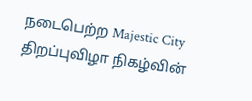நடைபெற்ற Majestic City திறப்புவிழா நிகழ்வின்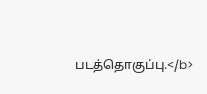படத்தொகுப்பு.</b>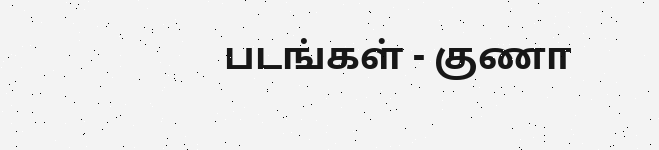படங்கள் - குணா